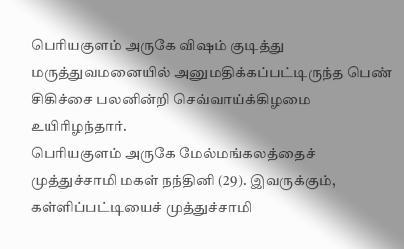பெரியகுளம் அருகே விஷம் குடித்து மருத்துவமனையில் அனுமதிக்கப்பட்டிருந்த பெண் சிகிச்சை பலனின்றி செவ்வாய்க்கிழமை உயிரிழந்தார்.
பெரியகுளம் அருகே மேல்மங்கலத்தைச் முத்துச்சாமி மகள் நந்தினி (29). இவருக்கும், கள்ளிப்பட்டியைச் முத்துச்சாமி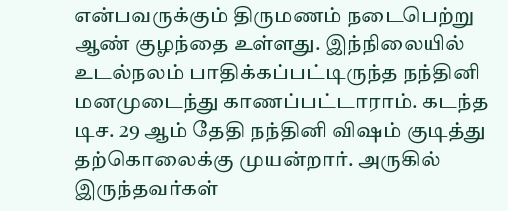என்பவருக்கும் திருமணம் நடைபெற்று ஆண் குழந்தை உள்ளது. இந்நிலையில் உடல்நலம் பாதிக்கப்பட்டிருந்த நந்தினி மனமுடைந்து காணப்பட்டாராம். கடந்த டிச. 29 ஆம் தேதி நந்தினி விஷம் குடித்து தற்கொலைக்கு முயன்றார். அருகில் இருந்தவர்கள்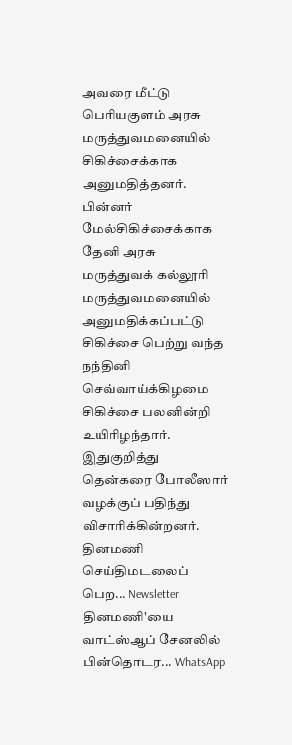அவரை மீட்டு பெரியகுளம் அரசு மருத்துவமனையில் சிகிச்சைக்காக அனுமதித்தனர். பின்னர் மேல்சிகிச்சைக்காக தேனி அரசு மருத்துவக் கல்லூரி மருத்துவமனையில் அனுமதிக்கப்பட்டு சிகிச்சை பெற்று வந்த நந்தினி செவ்வாய்க்கிழமை சிகிச்சை பலனின்றி உயிரிழந்தார்.
இதுகுறித்து தென்கரை போலீஸார் வழக்குப் பதிந்து விசாரிக்கின்றனர்.
தினமணி செய்திமடலைப் பெற... Newsletter
தினமணி'யை வாட்ஸ்ஆப் சேனலில் பின்தொடர... WhatsApp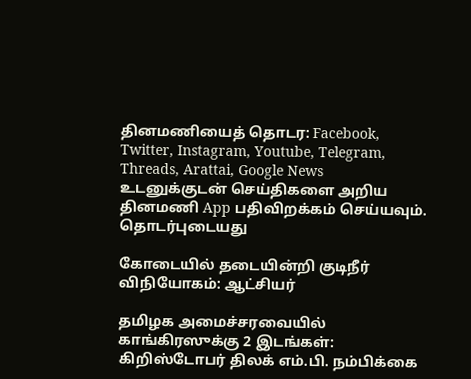தினமணியைத் தொடர: Facebook, Twitter, Instagram, Youtube, Telegram, Threads, Arattai, Google News
உடனுக்குடன் செய்திகளை அறிய தினமணி App பதிவிறக்கம் செய்யவும்.
தொடர்புடையது

கோடையில் தடையின்றி குடிநீர் விநியோகம்: ஆட்சியர்

தமிழக அமைச்சரவையில் காங்கிரஸுக்கு 2 இடங்கள்: கிறிஸ்டோபர் திலக் எம்.பி. நம்பிக்கை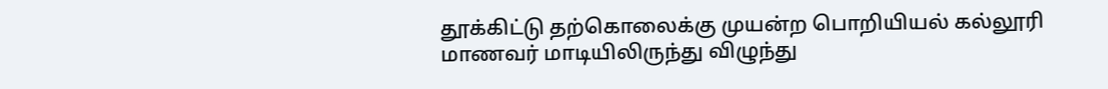தூக்கிட்டு தற்கொலைக்கு முயன்ற பொறியியல் கல்லூரி மாணவர் மாடியிலிருந்து விழுந்து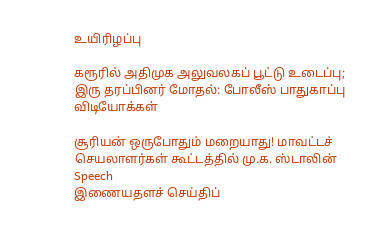உயிரிழப்பு

கரூரில் அதிமுக அலுவலகப் பூட்டு உடைப்பு; இரு தரப்பினர் மோதல்: போலீஸ் பாதுகாப்பு
விடியோக்கள்

சூரியன் ஒருபோதும் மறையாது! மாவட்டச் செயலாளர்கள் கூட்டத்தில் மு.க. ஸ்டாலின் Speech
இணையதளச் செய்திப்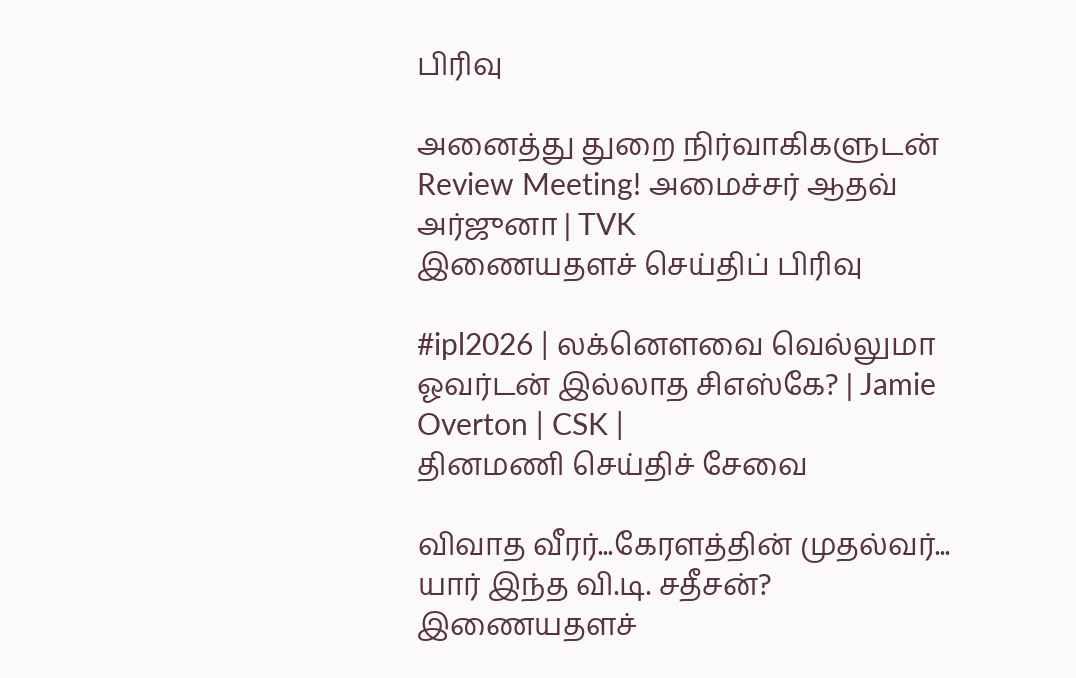பிரிவு

அனைத்து துறை நிர்வாகிகளுடன் Review Meeting! அமைச்சர் ஆதவ் அர்ஜுனா | TVK
இணையதளச் செய்திப் பிரிவு

#ipl2026 | லக்னௌவை வெல்லுமா ஓவர்டன் இல்லாத சிஎஸ்கே? | Jamie Overton | CSK |
தினமணி செய்திச் சேவை

விவாத வீரர்...கேரளத்தின் முதல்வர்... யார் இந்த வி.டி. சதீசன்?
இணையதளச்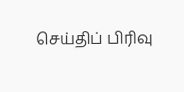செய்திப் பிரிவு